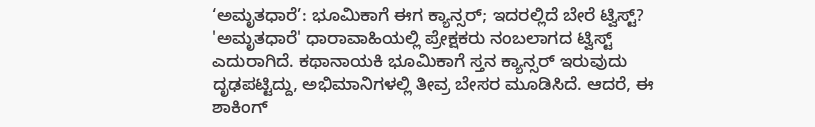‘ಅಮೃತಧಾರೆ’: ಭೂಮಿಕಾಗೆ ಈಗ ಕ್ಯಾನ್ಸರ್; ಇದರಲ್ಲಿದೆ ಬೇರೆ ಟ್ವಿಸ್ಟ್?
'ಅಮೃತಧಾರೆ' ಧಾರಾವಾಹಿಯಲ್ಲಿ ಪ್ರೇಕ್ಷಕರು ನಂಬಲಾಗದ ಟ್ವಿಸ್ಟ್ ಎದುರಾಗಿದೆ. ಕಥಾನಾಯಕಿ ಭೂಮಿಕಾಗೆ ಸ್ತನ ಕ್ಯಾನ್ಸರ್ ಇರುವುದು ದೃಢಪಟ್ಟಿದ್ದು, ಅಭಿಮಾನಿಗಳಲ್ಲಿ ತೀವ್ರ ಬೇಸರ ಮೂಡಿಸಿದೆ. ಆದರೆ, ಈ ಶಾಕಿಂಗ್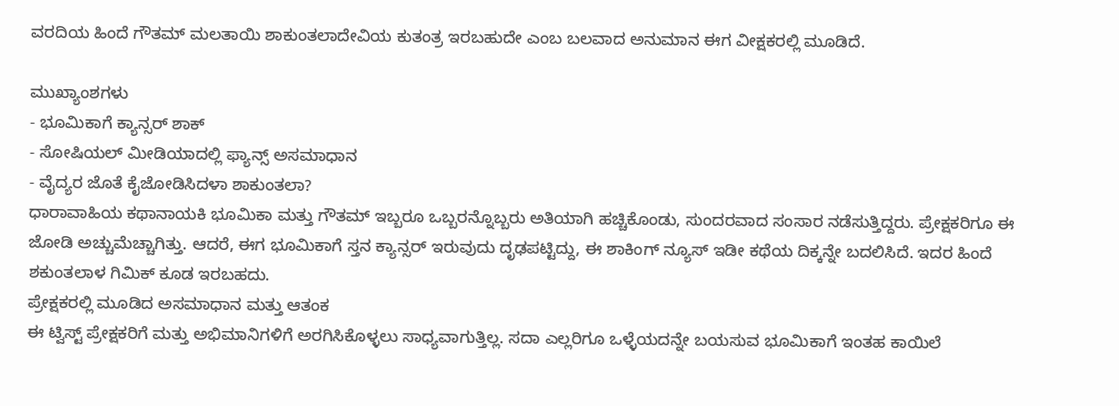ವರದಿಯ ಹಿಂದೆ ಗೌತಮ್ ಮಲತಾಯಿ ಶಾಕುಂತಲಾದೇವಿಯ ಕುತಂತ್ರ ಇರಬಹುದೇ ಎಂಬ ಬಲವಾದ ಅನುಮಾನ ಈಗ ವೀಕ್ಷಕರಲ್ಲಿ ಮೂಡಿದೆ.

ಮುಖ್ಯಾಂಶಗಳು
- ಭೂಮಿಕಾಗೆ ಕ್ಯಾನ್ಸರ್ ಶಾಕ್
- ಸೋಷಿಯಲ್ ಮೀಡಿಯಾದಲ್ಲಿ ಫ್ಯಾನ್ಸ್ ಅಸಮಾಧಾನ
- ವೈದ್ಯರ ಜೊತೆ ಕೈಜೋಡಿಸಿದಳಾ ಶಾಕುಂತಲಾ?
ಧಾರಾವಾಹಿಯ ಕಥಾನಾಯಕಿ ಭೂಮಿಕಾ ಮತ್ತು ಗೌತಮ್ ಇಬ್ಬರೂ ಒಬ್ಬರನ್ನೊಬ್ಬರು ಅತಿಯಾಗಿ ಹಚ್ಚಿಕೊಂಡು, ಸುಂದರವಾದ ಸಂಸಾರ ನಡೆಸುತ್ತಿದ್ದರು. ಪ್ರೇಕ್ಷಕರಿಗೂ ಈ ಜೋಡಿ ಅಚ್ಚುಮೆಚ್ಚಾಗಿತ್ತು. ಆದರೆ, ಈಗ ಭೂಮಿಕಾಗೆ ಸ್ತನ ಕ್ಯಾನ್ಸರ್ ಇರುವುದು ದೃಢಪಟ್ಟಿದ್ದು, ಈ ಶಾಕಿಂಗ್ ನ್ಯೂಸ್ ಇಡೀ ಕಥೆಯ ದಿಕ್ಕನ್ನೇ ಬದಲಿಸಿದೆ. ಇದರ ಹಿಂದೆ ಶಕುಂತಲಾಳ ಗಿಮಿಕ್ ಕೂಡ ಇರಬಹದು.
ಪ್ರೇಕ್ಷಕರಲ್ಲಿ ಮೂಡಿದ ಅಸಮಾಧಾನ ಮತ್ತು ಆತಂಕ
ಈ ಟ್ವಿಸ್ಟ್ ಪ್ರೇಕ್ಷಕರಿಗೆ ಮತ್ತು ಅಭಿಮಾನಿಗಳಿಗೆ ಅರಗಿಸಿಕೊಳ್ಳಲು ಸಾಧ್ಯವಾಗುತ್ತಿಲ್ಲ. ಸದಾ ಎಲ್ಲರಿಗೂ ಒಳ್ಳೆಯದನ್ನೇ ಬಯಸುವ ಭೂಮಿಕಾಗೆ ಇಂತಹ ಕಾಯಿಲೆ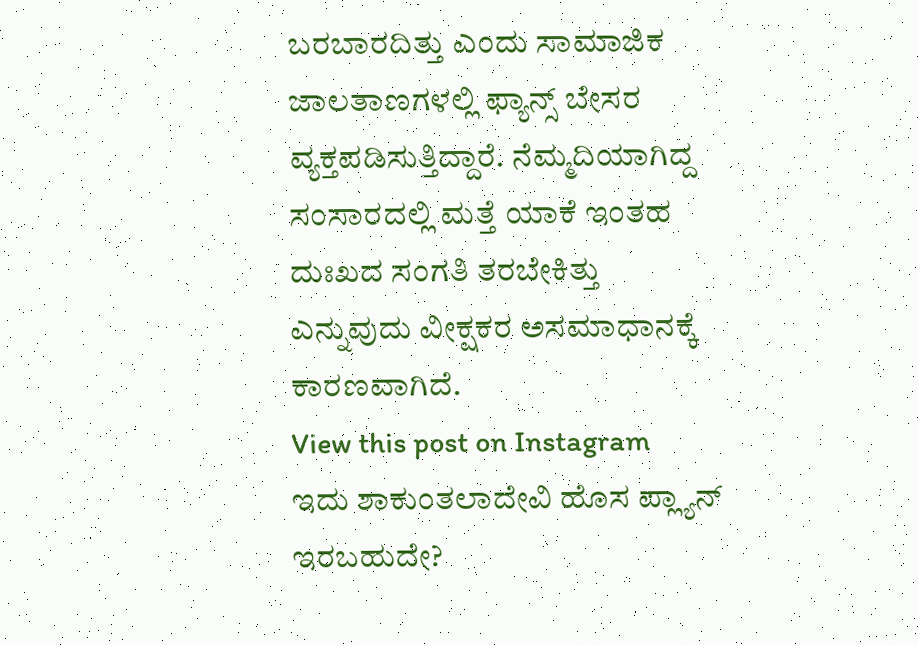ಬರಬಾರದಿತ್ತು ಎಂದು ಸಾಮಾಜಿಕ ಜಾಲತಾಣಗಳಲ್ಲಿ ಫ್ಯಾನ್ಸ್ ಬೇಸರ ವ್ಯಕ್ತಪಡಿಸುತ್ತಿದ್ದಾರೆ. ನೆಮ್ಮದಿಯಾಗಿದ್ದ ಸಂಸಾರದಲ್ಲಿ ಮತ್ತೆ ಯಾಕೆ ಇಂತಹ ದುಃಖದ ಸಂಗತಿ ತರಬೇಕಿತ್ತು ಎನ್ನುವುದು ವೀಕ್ಷಕರ ಅಸಮಾಧಾನಕ್ಕೆ ಕಾರಣವಾಗಿದೆ.
View this post on Instagram
ಇದು ಶಾಕುಂತಲಾದೇವಿ ಹೊಸ ಪ್ಲ್ಯಾನ್ ಇರಬಹುದೇ?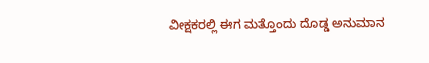ವೀಕ್ಷಕರಲ್ಲಿ ಈಗ ಮತ್ತೊಂದು ದೊಡ್ಡ ಅನುಮಾನ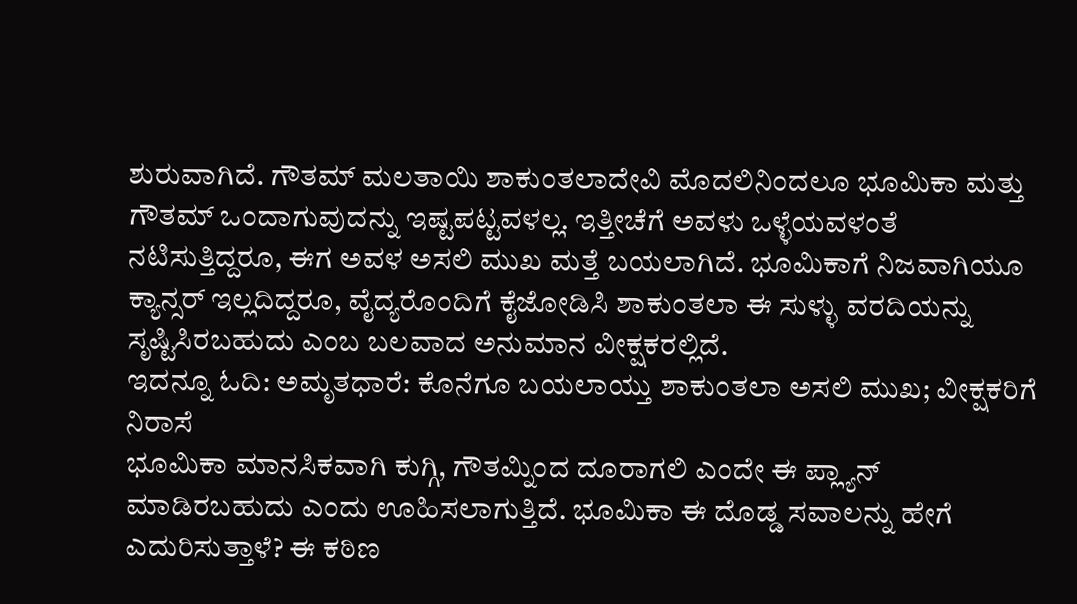ಶುರುವಾಗಿದೆ. ಗೌತಮ್ ಮಲತಾಯಿ ಶಾಕುಂತಲಾದೇವಿ ಮೊದಲಿನಿಂದಲೂ ಭೂಮಿಕಾ ಮತ್ತು ಗೌತಮ್ ಒಂದಾಗುವುದನ್ನು ಇಷ್ಟಪಟ್ಟವಳಲ್ಲ. ಇತ್ತೀಚೆಗೆ ಅವಳು ಒಳ್ಳೆಯವಳಂತೆ ನಟಿಸುತ್ತಿದ್ದರೂ, ಈಗ ಅವಳ ಅಸಲಿ ಮುಖ ಮತ್ತೆ ಬಯಲಾಗಿದೆ. ಭೂಮಿಕಾಗೆ ನಿಜವಾಗಿಯೂ ಕ್ಯಾನ್ಸರ್ ಇಲ್ಲದಿದ್ದರೂ, ವೈದ್ಯರೊಂದಿಗೆ ಕೈಜೋಡಿಸಿ ಶಾಕುಂತಲಾ ಈ ಸುಳ್ಳು ವರದಿಯನ್ನು ಸೃಷ್ಟಿಸಿರಬಹುದು ಎಂಬ ಬಲವಾದ ಅನುಮಾನ ವೀಕ್ಷಕರಲ್ಲಿದೆ.
ಇದನ್ನೂ ಓದಿ: ಅಮೃತಧಾರೆ: ಕೊನೆಗೂ ಬಯಲಾಯ್ತು ಶಾಕುಂತಲಾ ಅಸಲಿ ಮುಖ; ವೀಕ್ಷಕರಿಗೆ ನಿರಾಸೆ
ಭೂಮಿಕಾ ಮಾನಸಿಕವಾಗಿ ಕುಗ್ಗಿ, ಗೌತಮ್ನಿಂದ ದೂರಾಗಲಿ ಎಂದೇ ಈ ಪ್ಲ್ಯಾನ್ ಮಾಡಿರಬಹುದು ಎಂದು ಊಹಿಸಲಾಗುತ್ತಿದೆ. ಭೂಮಿಕಾ ಈ ದೊಡ್ಡ ಸವಾಲನ್ನು ಹೇಗೆ ಎದುರಿಸುತ್ತಾಳೆ? ಈ ಕಠಿಣ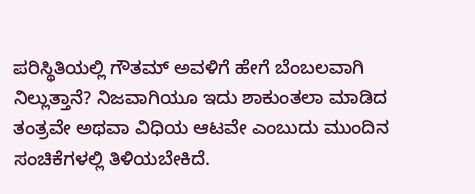ಪರಿಸ್ಥಿತಿಯಲ್ಲಿ ಗೌತಮ್ ಅವಳಿಗೆ ಹೇಗೆ ಬೆಂಬಲವಾಗಿ ನಿಲ್ಲುತ್ತಾನೆ? ನಿಜವಾಗಿಯೂ ಇದು ಶಾಕುಂತಲಾ ಮಾಡಿದ ತಂತ್ರವೇ ಅಥವಾ ವಿಧಿಯ ಆಟವೇ ಎಂಬುದು ಮುಂದಿನ ಸಂಚಿಕೆಗಳಲ್ಲಿ ತಿಳಿಯಬೇಕಿದೆ.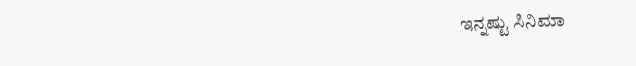ಇನ್ನಷ್ಟು ಸಿನಿಮಾ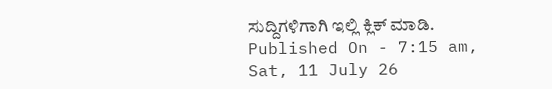ಸುದ್ದಿಗಳಿಗಾಗಿ ಇಲ್ಲಿ ಕ್ಲಿಕ್ ಮಾಡಿ.
Published On - 7:15 am, Sat, 11 July 26